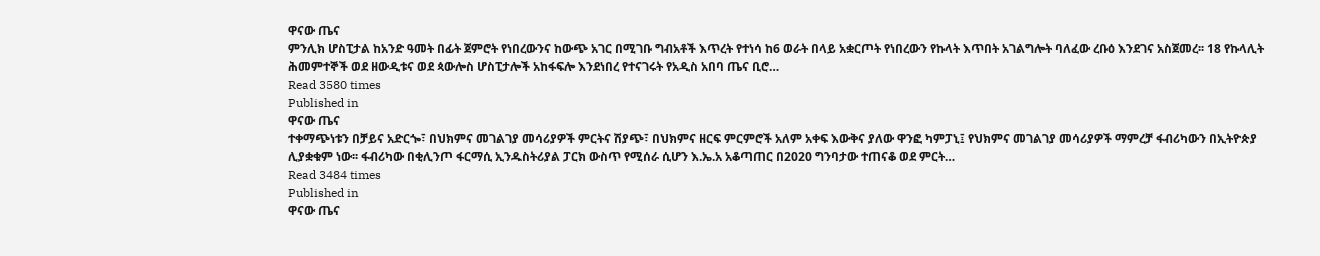ዋናው ጤና
ምንሊክ ሆስፒታል ከአንድ ዓመት በፊት ጀምሮት የነበረውንና ከውጭ አገር በሚገቡ ግብአቶች እጥረት የተነሳ ከ6 ወራት በላይ አቋርጦት የነበረውን የኩላት እጥበት አገልግሎት ባለፈው ረቡዕ እንደገና አስጀመረ፡፡ 18 የኩላሊት ሕመምተኞች ወደ ዘውዲቱና ወደ ጳውሎስ ሆስፒታሎች አከፋፍሎ እንደነበረ የተናገሩት የአዲስ አበባ ጤና ቢሮ…
Read 3580 times
Published in
ዋናው ጤና
ተቀማጭነቱን በቻይና አድርጐ፣ በህክምና መገልገያ መሳሪያዎች ምርትና ሽያጭ፣ በህክምና ዘርፍ ምርምሮች አለም አቀፍ እውቅና ያለው ዋንፎ ካምፓኒ፤ የህክምና መገልገያ መሳሪያዎች ማምረቻ ፋብሪካውን በኢትዮጵያ ሊያቋቁም ነው፡፡ ፋብሪካው በቂሊንጦ ፋርማሲ ኢንዱስትሪያል ፓርክ ውስጥ የሚሰራ ሲሆን እ.ኤ.አ አቆጣጠር በ2020 ግንባታው ተጠናቆ ወደ ምርት…
Read 3484 times
Published in
ዋናው ጤና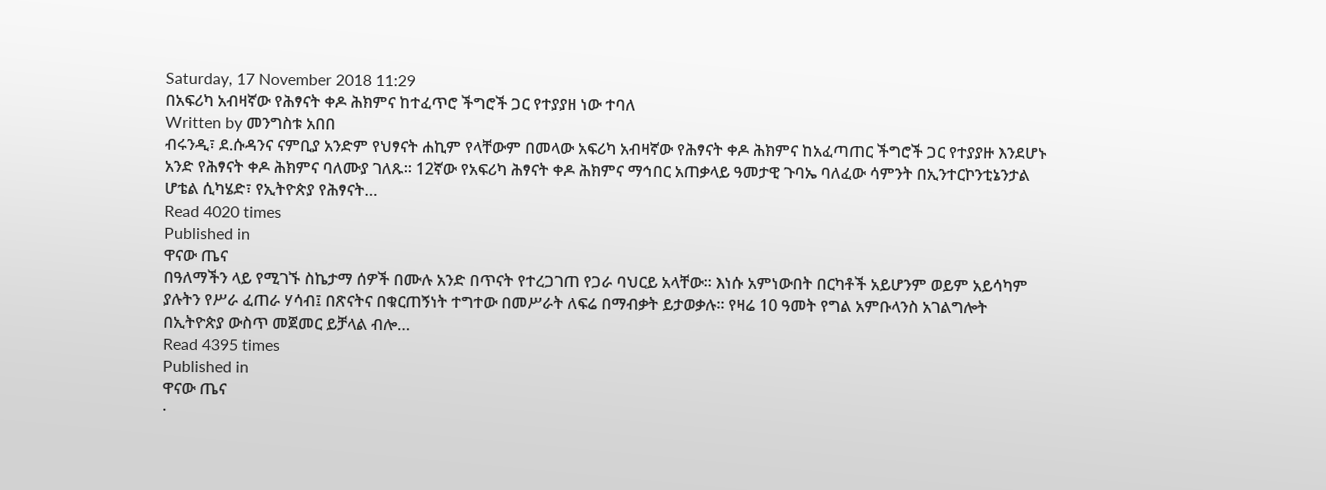Saturday, 17 November 2018 11:29
በአፍሪካ አብዛኛው የሕፃናት ቀዶ ሕክምና ከተፈጥሮ ችግሮች ጋር የተያያዘ ነው ተባለ
Written by መንግስቱ አበበ
ብሩንዲ፣ ደ.ሱዳንና ናምቢያ አንድም የህፃናት ሐኪም የላቸውም በመላው አፍሪካ አብዛኛው የሕፃናት ቀዶ ሕክምና ከአፈጣጠር ችግሮች ጋር የተያያዙ እንደሆኑ አንድ የሕፃናት ቀዶ ሕክምና ባለሙያ ገለጹ፡፡ 12ኛው የአፍሪካ ሕፃናት ቀዶ ሕክምና ማኅበር አጠቃላይ ዓመታዊ ጉባኤ ባለፈው ሳምንት በኢንተርኮንቲኔንታል ሆቴል ሲካሄድ፣ የኢትዮጵያ የሕፃናት…
Read 4020 times
Published in
ዋናው ጤና
በዓለማችን ላይ የሚገኙ ስኬታማ ሰዎች በሙሉ አንድ በጥናት የተረጋገጠ የጋራ ባህርይ አላቸው። እነሱ አምነውበት በርካቶች አይሆንም ወይም አይሳካም ያሉትን የሥራ ፈጠራ ሃሳብ፤ በጽናትና በቁርጠኝነት ተግተው በመሥራት ለፍሬ በማብቃት ይታወቃሉ። የዛሬ 10 ዓመት የግል አምቡላንስ አገልግሎት በኢትዮጵያ ውስጥ መጀመር ይቻላል ብሎ…
Read 4395 times
Published in
ዋናው ጤና
·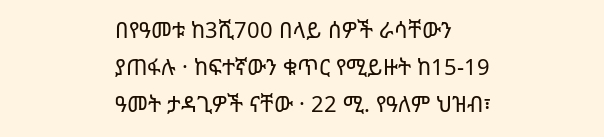በየዓመቱ ከ3ሺ700 በላይ ሰዎች ራሳቸውን ያጠፋሉ · ከፍተኛውን ቁጥር የሚይዙት ከ15-19 ዓመት ታዳጊዎች ናቸው · 22 ሚ. የዓለም ህዝብ፣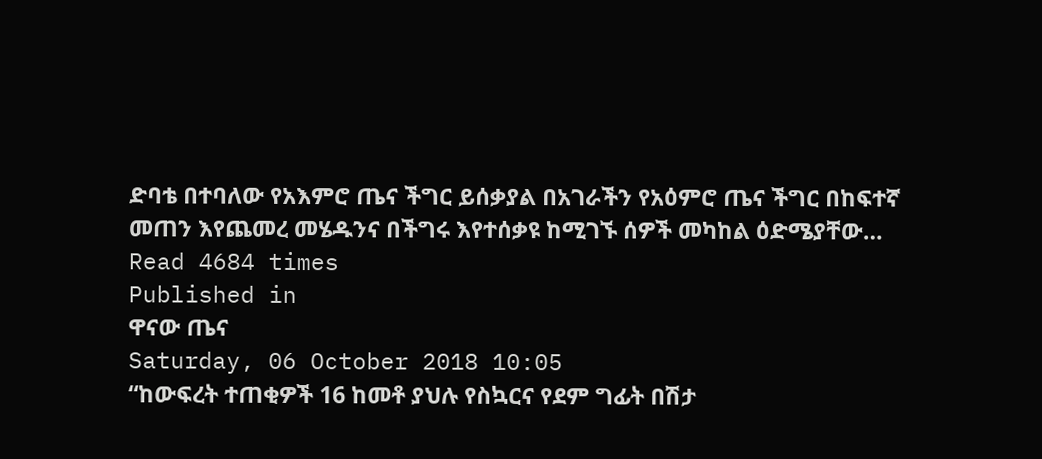ድባቴ በተባለው የአእምሮ ጤና ችግር ይሰቃያል በአገራችን የአዕምሮ ጤና ችግር በከፍተኛ መጠን እየጨመረ መሄዱንና በችግሩ እየተሰቃዩ ከሚገኙ ሰዎች መካከል ዕድሜያቸው…
Read 4684 times
Published in
ዋናው ጤና
Saturday, 06 October 2018 10:05
“ከውፍረት ተጠቂዎች 16 ከመቶ ያህሉ የስኳርና የደም ግፊት በሽታ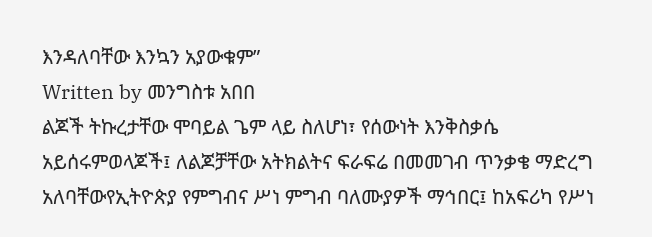እንዳለባቸው እንኳን አያውቁም”
Written by መንግስቱ አበበ
ልጆች ትኩረታቸው ሞባይል ጌም ላይ ስለሆነ፣ የሰውነት እንቅስቃሴ አይሰሩምወላጆች፤ ለልጆቻቸው አትክልትና ፍራፍሬ በመመገብ ጥንቃቄ ማድረግ አለባቸውየኢትዮጵያ የምግብና ሥነ ምግብ ባለሙያዎች ማኅበር፤ ከአፍሪካ የሥነ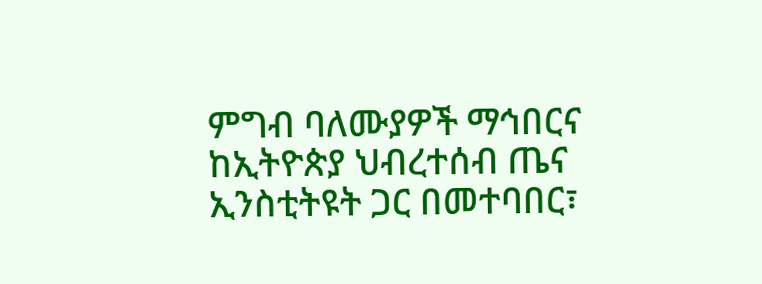ምግብ ባለሙያዎች ማኅበርና ከኢትዮጵያ ህብረተሰብ ጤና ኢንስቲትዩት ጋር በመተባበር፣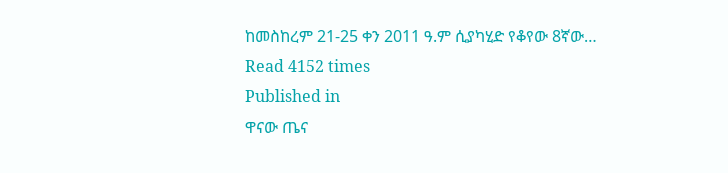ከመስከረም 21-25 ቀን 2011 ዓ.ም ሲያካሂድ የቆየው 8ኛው…
Read 4152 times
Published in
ዋናው ጤና